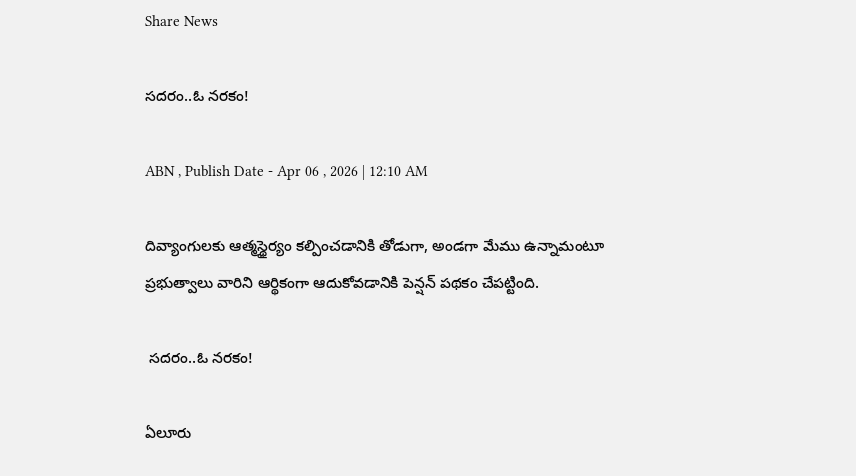Share News

సదరం..ఓ నరకం!

ABN , Publish Date - Apr 06 , 2026 | 12:10 AM

దివ్యాంగులకు ఆత్మస్థైర్యం కల్పించడానికి తోడుగా, అండగా మేము ఉన్నామంటూ ప్రభుత్వాలు వారిని ఆర్థికంగా ఆదుకోవడానికి పెన్షన్‌ పథకం చేపట్టింది.

 సదరం..ఓ నరకం!

ఏలూరు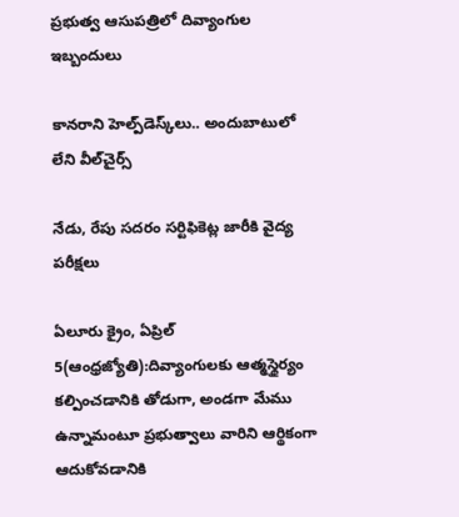ప్రభుత్వ ఆసుపత్రిలో దివ్యాంగుల ఇబ్బందులు

కానరాని హెల్ప్‌డెస్క్‌లు.. అందుబాటులో లేని వీల్‌చైర్స్‌

నేడు, రేపు సదరం సర్టిఫికెట్ల జారీకి వైద్య పరీక్షలు

ఏలూరు క్రైం, ఏప్రిల్‌ 5(ఆంధ్రజ్యోతి):దివ్యాంగులకు ఆత్మస్థైర్యం కల్పించడానికి తోడుగా, అండగా మేము ఉన్నామంటూ ప్రభుత్వాలు వారిని ఆర్థికంగా ఆదుకోవడానికి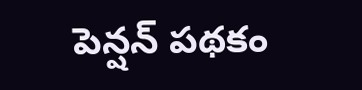పెన్షన్‌ పథకం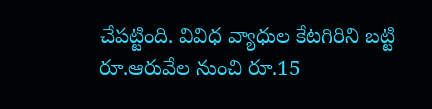చేపట్టింది. వివిధ వ్యాధుల కేటగిరిని బట్టి రూ.ఆరువేల నుంచి రూ.15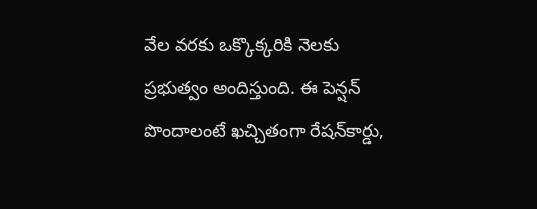వేల వరకు ఒక్కొక్కరికి నెలకు ప్రభుత్వం అందిస్తుంది. ఈ పెన్షన్‌ పొందాలంటే ఖచ్చితంగా రేషన్‌కార్డు,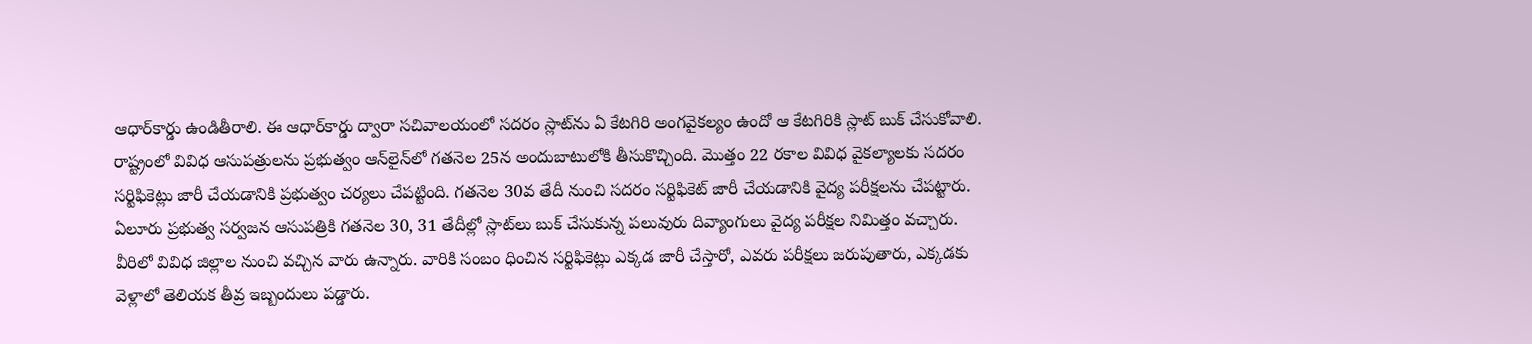ఆధార్‌కార్డు ఉండితీరాలి. ఈ ఆధార్‌కార్డు ద్వారా సచివాలయంలో సదరం స్లాట్‌ను ఏ కేటగిరి అంగవైకల్యం ఉందో ఆ కేటగిరికి స్లాట్‌ బుక్‌ చేసుకోవాలి. రాష్ట్రంలో వివిధ ఆసుపత్రులను ప్రభుత్వం ఆన్‌లైన్‌లో గతనెల 25న అందుబాటులోకి తీసుకొచ్చింది. మొత్తం 22 రకాల వివిధ వైకల్యాలకు సదరం సర్టిఫికెట్లు జారీ చేయడానికి ప్రభుత్వం చర్యలు చేపట్టింది. గతనెల 30వ తేదీ నుంచి సదరం సర్టిఫికెట్‌ జారీ చేయడానికి వైద్య పరీక్షలను చేపట్టారు. ఏలూరు ప్రభుత్వ సర్వజన ఆసుపత్రికి గతనెల 30, 31 తేదీల్లో స్లాట్‌లు బుక్‌ చేసుకున్న పలువురు దివ్యాంగులు వైద్య పరీక్షల నిమిత్తం వచ్చారు. వీరిలో వివిధ జిల్లాల నుంచి వచ్చిన వారు ఉన్నారు. వారికి సంబం ధించిన సర్టిఫికెట్లు ఎక్కడ జారీ చేస్తారో, ఎవరు పరీక్షలు జరుపుతారు, ఎక్కడకు వెళ్లాలో తెలియక తీవ్ర ఇబ్బందులు పడ్డారు.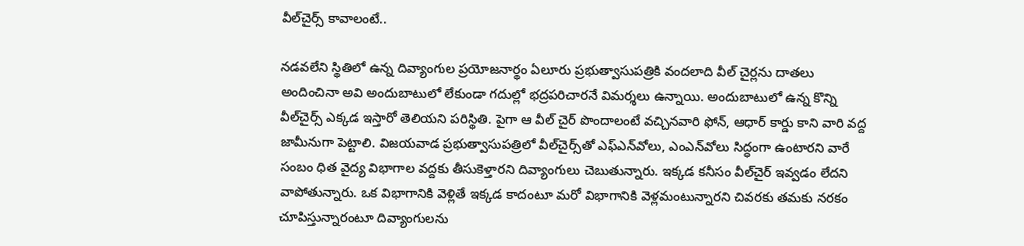వీల్‌చైర్స్‌ కావాలంటే..

నడవలేని స్థితిలో ఉన్న దివ్యాంగుల ప్రయోజనార్థం ఏలూరు ప్రభుత్వాసుపత్రికి వందలాది వీల్‌ చైర్లను దాతలు అందించినా అవి అందుబాటులో లేకుండా గదుల్లో భద్రపరిచారనే విమర్శలు ఉన్నాయి. అందుబాటులో ఉన్న కొన్ని వీల్‌చైర్స్‌ ఎక్కడ ఇస్తారో తెలియని పరిస్థితి. పైగా ఆ వీల్‌ చైర్‌ పొందాలంటే వచ్చినవారి ఫోన్‌, ఆధార్‌ కార్డు కాని వారి వద్ద జామీనుగా పెట్టాలి. విజయవాడ ప్రభుత్వాసుపత్రిలో వీల్‌చైర్స్‌తో ఎఫ్‌ఎన్‌వోలు, ఎంఎన్‌వోలు సిద్ధంగా ఉంటారని వారే సంబం ధిత వైద్య విభాగాల వద్దకు తీసుకెళ్తారని దివ్యాంగులు చెబుతున్నారు. ఇక్కడ కనీసం వీల్‌చైర్‌ ఇవ్వడం లేదని వాపోతున్నారు. ఒక విభాగానికి వెళ్లితే ఇక్కడ కాదంటూ మరో విభాగానికి వెళ్లమంటున్నారని చివరకు తమకు నరకం చూపిస్తున్నారంటూ దివ్యాంగులను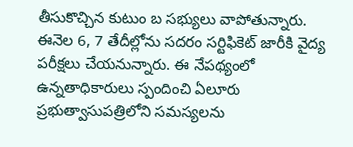తీసుకొచ్చిన కుటుం బ సభ్యులు వాపోతున్నారు. ఈనెల 6, 7 తేదీల్లోను సదరం సర్టిఫికెట్‌ జారీకి వైద్య పరీక్షలు చేయనున్నారు. ఈ నేపథ్యంలో ఉన్నతాధికారులు స్పందించి ఏలూరు ప్రభుత్వాసుపత్రిలోని సమస్యలను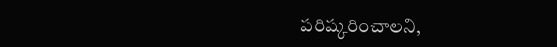పరిష్కరించాలని,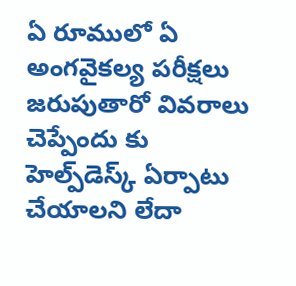ఏ రూములో ఏ అంగవైకల్య పరీక్షలు జరుపుతారో వివరాలు చెప్పేందు కు హెల్ప్‌డెస్క్‌ ఏర్పాటు చేయాలని లేదా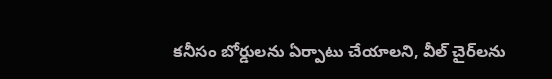కనీసం బోర్డులను ఏర్పాటు చేయాలని, వీల్‌ చైర్‌లను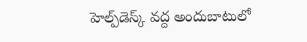హెల్ప్‌డెస్క్‌ వద్ద అందుబాటులో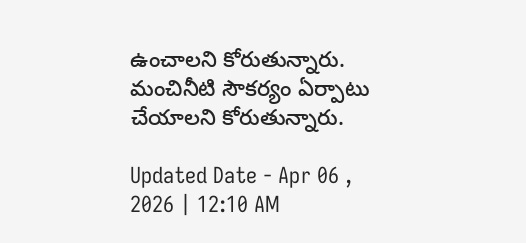ఉంచాలని కోరుతున్నారు. మంచినీటి సౌకర్యం ఏర్పాటు చేయాలని కోరుతున్నారు.

Updated Date - Apr 06 , 2026 | 12:10 AM